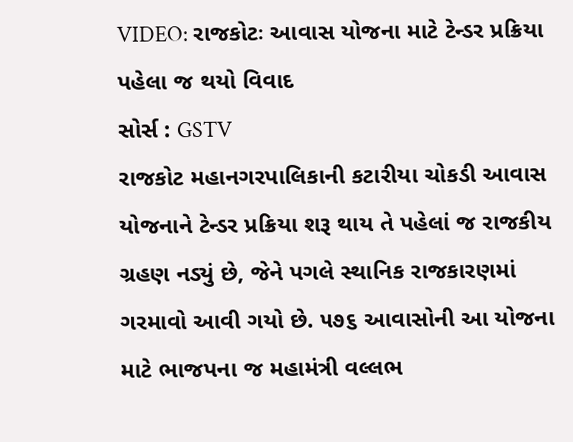VIDEO: રાજકોટઃ આવાસ યોજના માટે ટેન્ડર પ્રક્રિયા પહેલા જ થયો વિવાદ
સોર્સ : GSTV
રાજકોટ મહાનગરપાલિકાની કટારીયા ચોકડી આવાસ યોજનાને ટેન્ડર પ્રક્રિયા શરૂ થાય તે પહેલાં જ રાજકીય ગ્રહણ નડ્યું છે, જેને પગલે સ્થાનિક રાજકારણમાં ગરમાવો આવી ગયો છે. ૫૭૬ આવાસોની આ યોજના માટે ભાજપના જ મહામંત્રી વલ્લભ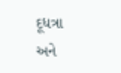દૂધત્રા અને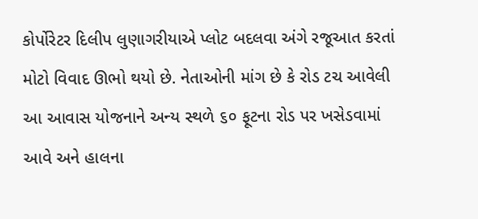કોર્પોરેટર દિલીપ લુણાગરીયાએ પ્લોટ બદલવા અંગે રજૂઆત કરતાં મોટો વિવાદ ઊભો થયો છે. નેતાઓની માંગ છે કે રોડ ટચ આવેલી આ આવાસ યોજનાને અન્ય સ્થળે ૬૦ ફૂટના રોડ પર ખસેડવામાં આવે અને હાલના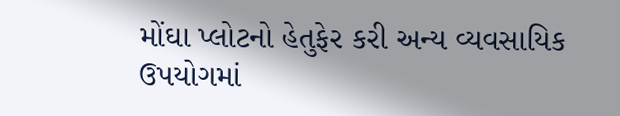મોંઘા પ્લોટનો હેતુફેર કરી અન્ય વ્યવસાયિક ઉપયોગમાં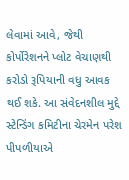લેવામાં આવે, જેથી કોર્પોરેશનને પ્લોટ વેચાણથી કરોડો રૂપિયાની વધુ આવક થઈ શકે. આ સંવેદનશીલ મુદ્દે સ્ટેન્ડિંગ કમિટીના ચેરમેન પરેશ પીપળીયાએ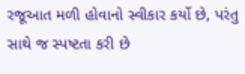રજૂઆત મળી હોવાનો સ્વીકાર કર્યો છે, પરંતુ સાથે જ સ્પષ્ટતા કરી છે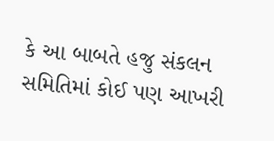કે આ બાબતે હજુ સંકલન સમિતિમાં કોઈ પણ આખરી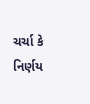ચર્ચા કે નિર્ણય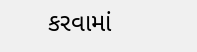કરવામાં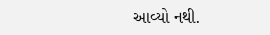આવ્યો નથી.